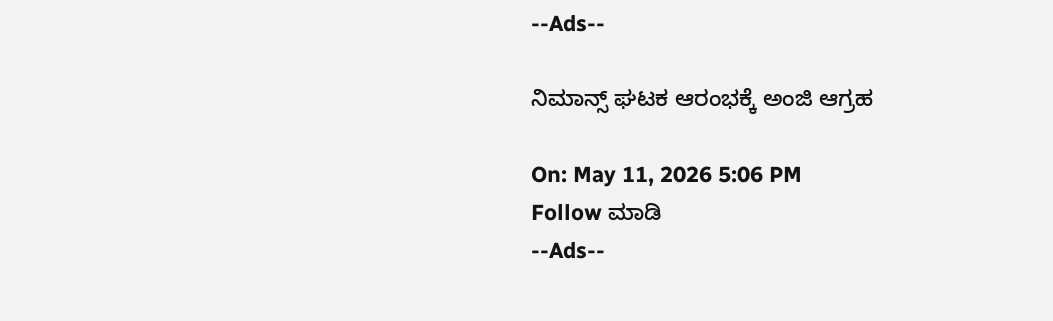--Ads--

ನಿಮಾನ್ಸ್‌ ಘಟಕ ಆರಂಭಕ್ಕೆ ಅಂಜಿ ಆಗ್ರಹ

On: May 11, 2026 5:06 PM
Follow ಮಾಡಿ
--Ads--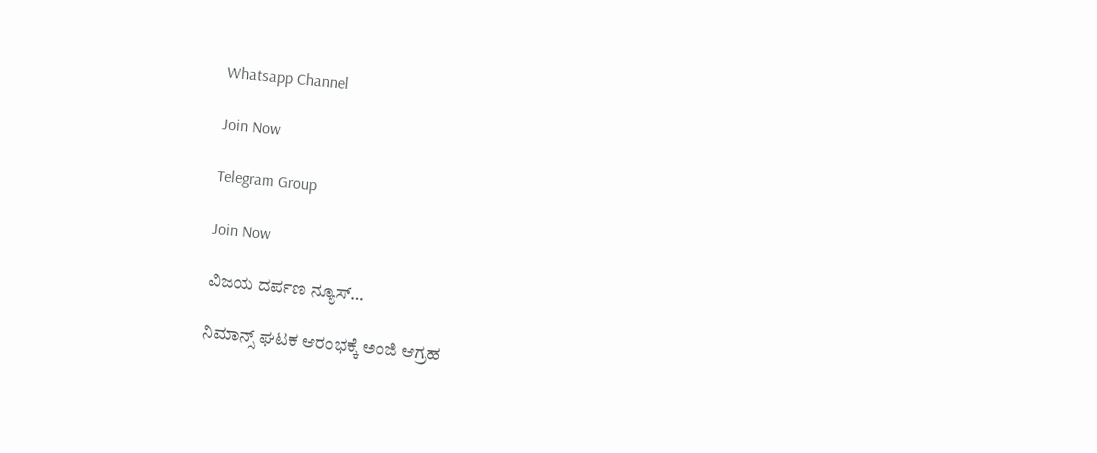Whatsapp Channel

Join Now

Telegram Group

Join Now

ವಿಜಯ ದರ್ಪಣ ನ್ಯೂಸ್…

ನಿಮಾನ್ಸ್‌ ಘಟಕ ಆರಂಭಕ್ಕೆ ಅಂಜಿ ಆಗ್ರಹ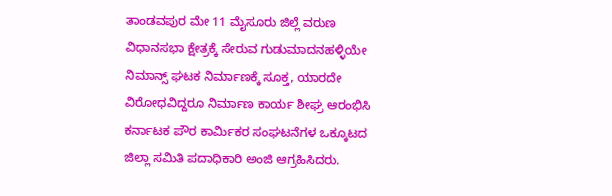ತಾಂಡವಪುರ ಮೇ 11 ಮೈಸೂರು ಜಿಲ್ಲೆ ವರುಣ ವಿಧಾನಸಭಾ ಕ್ಷೇತ್ರಕ್ಕೆ ಸೇರುವ ಗುಡುಮಾದನಹಳ್ಳಿಯೇ ನಿಮಾನ್ಸ್ ಘಟಕ ನಿರ್ಮಾಣಕ್ಕೆ ಸೂಕ್ತ, ಯಾರದೇ ವಿರೋಧವಿದ್ದರೂ ನಿರ್ಮಾಣ ಕಾರ್ಯ ಶೀಘ್ರ ಆರಂಭಿಸಿ ಕರ್ನಾಟಕ ಪೌರ ಕಾರ್ಮಿಕರ ಸಂಘಟನೆಗಳ ಒಕ್ಕೂಟದ ಜಿಲ್ಲಾ ಸಮಿತಿ ಪದಾಧಿಕಾರಿ ಅಂಜಿ ಆಗ್ರಹಿಸಿದರು.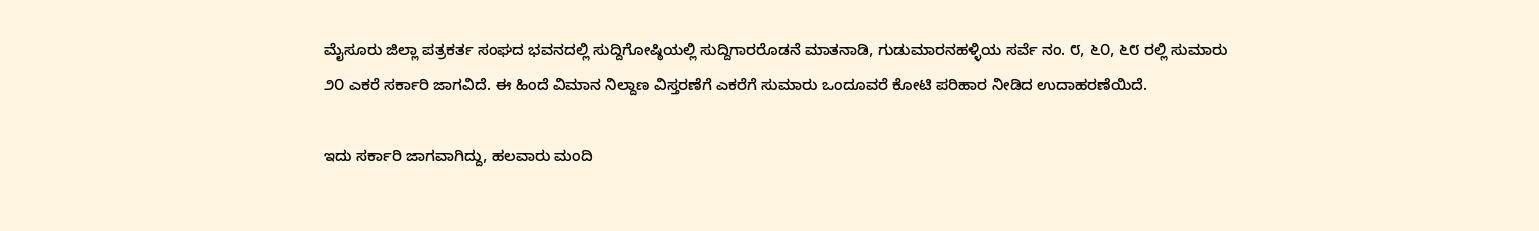ಮೈಸೂರು ಜಿಲ್ಲಾ ಪತ್ರಕರ್ತ ಸಂಘದ ಭವನದಲ್ಲಿ ಸುದ್ದಿಗೋಷ್ಠಿಯಲ್ಲಿ ಸುದ್ದಿಗಾರರೊಡನೆ ಮಾತನಾಡಿ, ಗುಡುಮಾರನಹಳ್ಳಿಯ ಸರ್ವೆ ನಂ. ೮, ೬೦, ೬೮ ರಲ್ಲಿ ಸುಮಾರು ೨೦ ಎಕರೆ ಸರ್ಕಾರಿ ಜಾಗವಿದೆ. ಈ ಹಿಂದೆ ವಿಮಾನ ನಿಲ್ದಾಣ ವಿಸ್ತರಣೆಗೆ ಎಕರೆಗೆ ಸುಮಾರು ಒಂದೂವರೆ ಕೋಟಿ ಪರಿಹಾರ ನೀಡಿದ ಉದಾಹರಣೆಯಿದೆ.

ಇದು ಸರ್ಕಾರಿ ಜಾಗವಾಗಿದ್ದು, ಹಲವಾರು ಮಂದಿ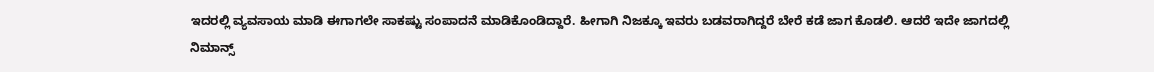ಇದರಲ್ಲಿ ವ್ಯವಸಾಯ ಮಾಡಿ ಈಗಾಗಲೇ ಸಾಕಷ್ಟು ಸಂಪಾದನೆ ಮಾಡಿಕೊಂಡಿದ್ದಾರೆ. ಹೀಗಾಗಿ ನಿಜಕ್ಕೂ ಇವರು ಬಡವರಾಗಿದ್ದರೆ ಬೇರೆ ಕಡೆ ಜಾಗ ಕೊಡಲಿ. ಆದರೆ ಇದೇ ಜಾಗದಲ್ಲಿ ನಿಮಾನ್ಸ್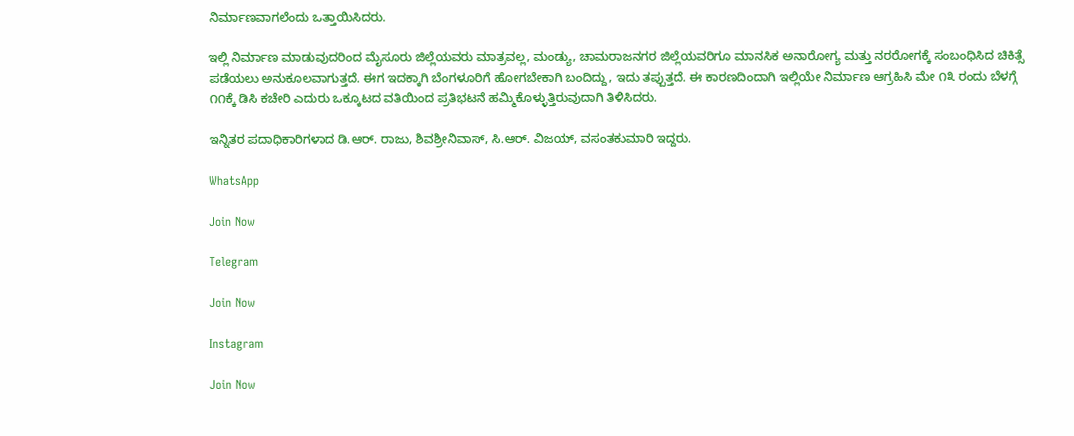ನಿರ್ಮಾಣವಾಗಲೆಂದು ಒತ್ತಾಯಿಸಿದರು.

ಇಲ್ಲಿ ನಿರ್ಮಾಣ ಮಾಡುವುದರಿಂದ ಮೈಸೂರು ಜಿಲ್ಲೆಯವರು ಮಾತ್ರವಲ್ಲ, ಮಂಡ್ಯು, ಚಾಮರಾಜನಗರ ಜಿಲ್ಲೆಯವರಿಗೂ ಮಾನಸಿಕ ಅನಾರೋಗ್ಯ ಮತ್ತು ನರರೋಗಕ್ಕೆ ಸಂಬಂಧಿಸಿದ ಚಿಕಿತ್ಸೆ ಪಡೆಯಲು ಅನುಕೂಲವಾಗುತ್ತದೆ. ಈಗ ಇದಕ್ಕಾಗಿ ಬೆಂಗಳೂರಿಗೆ ಹೋಗಬೇಕಾಗಿ ಬಂದಿದ್ದು, ಇದು ತಪ್ಪುತ್ತದೆ. ಈ ಕಾರಣದಿಂದಾಗಿ ಇಲ್ಲಿಯೇ ನಿರ್ಮಾಣ ಆಗ್ರಹಿಸಿ ಮೇ ೧೩ ರಂದು ಬೆಳಗ್ಗೆ ೧೧ಕ್ಕೆ ಡಿಸಿ ಕಚೇರಿ ಎದುರು ಒಕ್ಕೂಟದ ವತಿಯಿಂದ ಪ್ರತಿಭಟನೆ ಹಮ್ಮಿಕೊಳ್ಳುತ್ತಿರುವುದಾಗಿ ತಿಳಿಸಿದರು.

ಇನ್ನಿತರ ಪದಾಧಿಕಾರಿಗಳಾದ ಡಿ.ಆರ್. ರಾಜು, ಶಿವಶ್ರೀನಿವಾಸ್, ಸಿ.ಆರ್. ವಿಜಯ್, ವಸಂತಕುಮಾರಿ ಇದ್ದರು.

WhatsApp

Join Now

Telegram

Join Now

Instagram

Join Now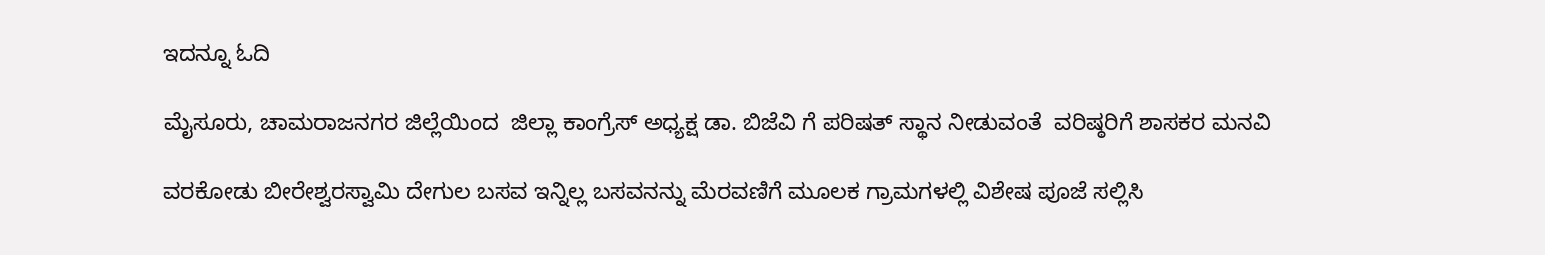ಇದನ್ನೂ ಓದಿ

ಮೈಸೂರು, ಚಾಮರಾಜನಗರ ಜಿಲ್ಲೆಯಿಂದ  ಜಿಲ್ಲಾ ಕಾಂಗ್ರೆಸ್ ಅಧ್ಯಕ್ಷ ಡಾ. ಬಿಜೆವಿ ಗೆ ಪರಿಷತ್ ಸ್ಥಾನ ನೀಡುವಂತೆ  ವರಿಷ್ಠರಿಗೆ ಶಾಸಕರ ಮನವಿ

ವರಕೋಡು ಬೀರೇಶ್ವರಸ್ವಾಮಿ ದೇಗುಲ ಬಸವ ಇನ್ನಿಲ್ಲ ಬಸವನನ್ನು ಮೆರವಣಿಗೆ ಮೂಲಕ ಗ್ರಾಮಗಳಲ್ಲಿ ವಿಶೇಷ ಪೂಜೆ ಸಲ್ಲಿಸಿ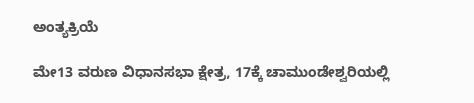ಅಂತ್ಯಕ್ರಿಯೆ

ಮೇ13 ವರುಣ ವಿಧಾನಸಭಾ ಕ್ಷೇತ್ರ, 17ಕ್ಕೆ ಚಾಮುಂಡೇಶ್ವರಿಯಲ್ಲಿ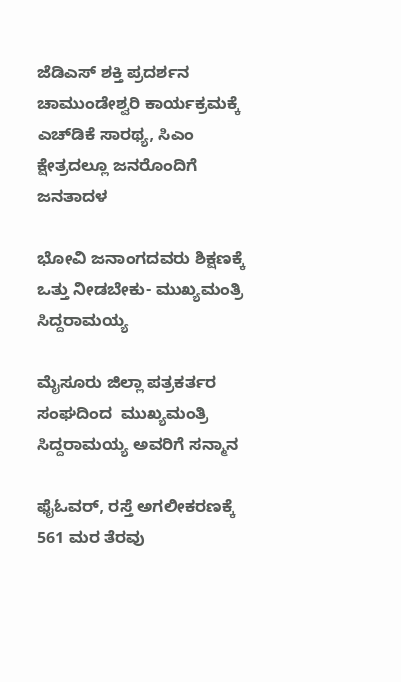ಜೆಡಿಎಸ್‌ ಶಕ್ತಿ ಪ್ರದರ್ಶನ ಚಾಮುಂಡೇಶ್ವರಿ ಕಾರ್ಯಕ್ರಮಕ್ಕೆ ಎಚ್‌ಡಿಕೆ ಸಾರಥ್ಯ, ಸಿಎಂ ಕ್ಷೇತ್ರದಲ್ಲೂ ಜನರೊಂದಿಗೆ ಜನತಾದಳ

ಭೋವಿ ಜನಾಂಗದವರು ಶಿಕ್ಷಣಕ್ಕೆ ಒತ್ತು ನೀಡಬೇಕು- ಮುಖ್ಯಮಂತ್ರಿ ಸಿದ್ದರಾಮಯ್ಯ

ಮೈಸೂರು ಜಿಲ್ಲಾ ಪತ್ರಕರ್ತರ ಸಂಘದಿಂದ  ಮುಖ್ಯಮಂತ್ರಿ ಸಿದ್ದರಾಮಯ್ಯ ಅವರಿಗೆ ಸನ್ಮಾನ

ಫೈಓವ‌ರ್, ರಸ್ತೆ ಅಗಲೀಕರಣಕ್ಕೆ 561 ಮರ ತೆರವು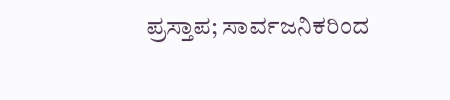ಪ್ರಸ್ತಾಪ; ಸಾರ್ವಜನಿಕರಿಂದ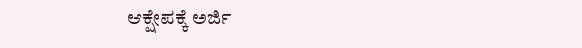ಆಕ್ಷೇಪಕ್ಕೆ ಅರ್ಜಿ